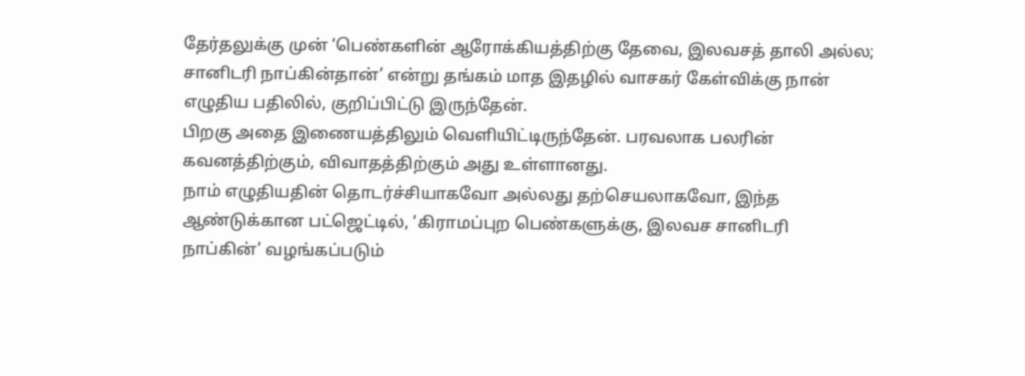தேர்தலுக்கு முன் ‘பெண்களின் ஆரோக்கியத்திற்கு தேவை, இலவசத் தாலி அல்ல; சானிடரி நாப்கின்தான்’ என்று தங்கம் மாத இதழில் வாசகர் கேள்விக்கு நான் எழுதிய பதிலில், குறிப்பிட்டு இருந்தேன்.
பிறகு அதை இணையத்திலும் வெளியிட்டிருந்தேன். பரவலாக பலரின் கவனத்திற்கும், விவாதத்திற்கும் அது உள்ளானது.
நாம் எழுதியதின் தொடர்ச்சியாகவோ அல்லது தற்செயலாகவோ, இந்த ஆண்டுக்கான பட்ஜெட்டில், ‘கிராமப்புற பெண்களுக்கு, இலவச சானிடரி நாப்கின்’ வழங்கப்படும்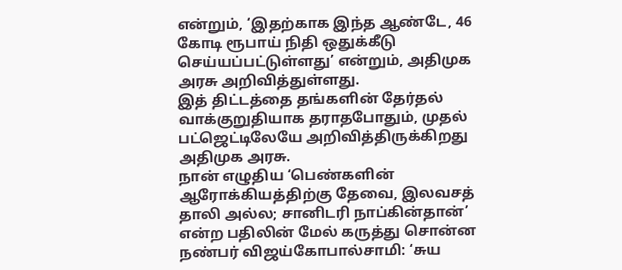என்றும், ‘இதற்காக இந்த ஆண்டே, 46 கோடி ரூபாய் நிதி ஒதுக்கீடு செய்யப்பட்டுள்ளது’ என்றும், அதிமுக அரசு அறிவித்துள்ளது.
இத் திட்டத்தை தங்களின் தேர்தல் வாக்குறுதியாக தராதபோதும், முதல் பட்ஜெட்டிலேயே அறிவித்திருக்கிறது அதிமுக அரசு.
நான் எழுதிய ‘பெண்களின் ஆரோக்கியத்திற்கு தேவை, இலவசத் தாலி அல்ல; சானிடரி நாப்கின்தான்’ என்ற பதிலின் மேல் கருத்து சொன்ன நண்பர் விஜய்கோபால்சாமி: ‘சுய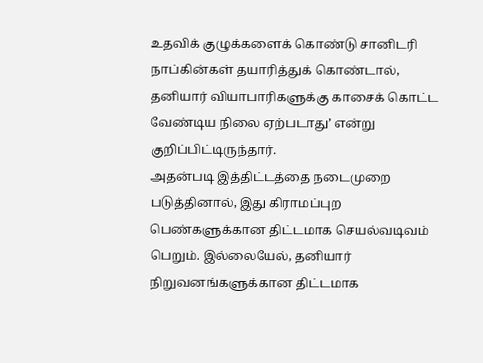உதவிக் குழுக்களைக் கொண்டு சானிடரி நாப்கின்கள் தயாரித்துக் கொண்டால், தனியார் வியாபாரிகளுக்கு காசைக் கொட்ட வேண்டிய நிலை ஏற்படாது’ என்று குறிப்பிட்டிருந்தார்.
அதன்படி இத்திட்டத்தை நடைமுறை படுத்தினால், இது கிராமப்புற பெண்களுக்கான திட்டமாக செயல்வடிவம் பெறும். இல்லையேல், தனியார் நிறுவனங்களுக்கான திட்டமாக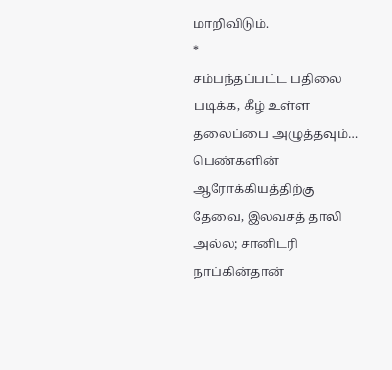மாறிவிடும்.
*
சம்பந்தப்பட்ட பதிலை படிக்க, கீழ் உள்ள தலைப்பை அழுத்தவும்…
பெண்களின் ஆரோக்கியத்திற்கு தேவை, இலவசத் தாலி அல்ல; சானிடரி நாப்கின்தான்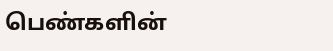பெண்களின்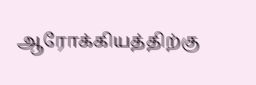ஆரோக்கியத்திற்கு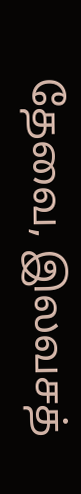தேவை, இலவசத்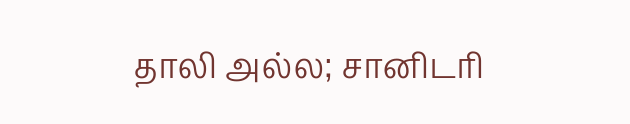தாலி அல்ல; சானிடரி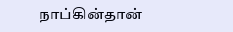நாப்கின்தான்